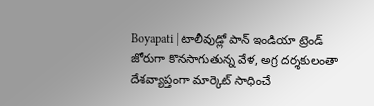Boyapati | టాలీవుడ్లో పాన్ ఇండియా ట్రెండ్ జోరుగా కొనసాగుతున్న వేళ, అగ్ర దర్శకులంతా దేశవ్యాప్తంగా మార్కెట్ సాధించే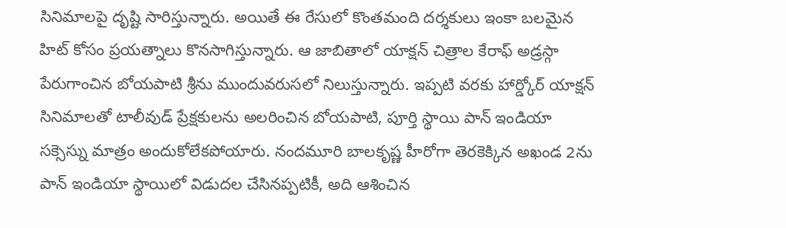సినిమాలపై దృష్టి సారిస్తున్నారు. అయితే ఈ రేసులో కొంతమంది దర్శకులు ఇంకా బలమైన హిట్ కోసం ప్రయత్నాలు కొనసాగిస్తున్నారు. ఆ జాబితాలో యాక్షన్ చిత్రాల కేరాఫ్ అడ్రస్గా పేరుగాంచిన బోయపాటి శ్రీను ముందువరుసలో నిలుస్తున్నారు. ఇప్పటి వరకు హార్డ్కోర్ యాక్షన్ సినిమాలతో టాలీవుడ్ ప్రేక్షకులను అలరించిన బోయపాటి, పూర్తి స్థాయి పాన్ ఇండియా సక్సెస్ను మాత్రం అందుకోలేకపోయారు. నందమూరి బాలకృష్ణ హీరోగా తెరకెక్కిన అఖండ 2ను పాన్ ఇండియా స్థాయిలో విడుదల చేసినప్పటికీ, అది ఆశించిన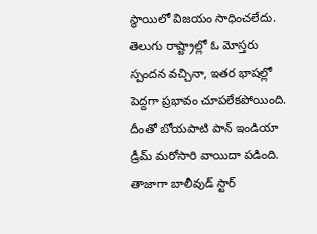స్థాయిలో విజయం సాధించలేదు. తెలుగు రాష్ట్రాల్లో ఓ మోస్తరు స్పందన వచ్చినా, ఇతర భాషల్లో పెద్దగా ప్రభావం చూపలేకపోయింది. దీంతో బోయపాటి పాన్ ఇండియా డ్రీమ్ మరోసారి వాయిదా పడింది.
తాజాగా బాలీవుడ్ స్టార్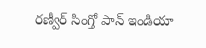రణ్వీర్ సింగ్తో పాన్ ఇండియా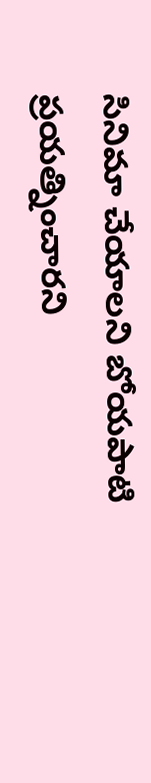సినిమా చేయాలని బోయపాటి ప్రయత్నించారని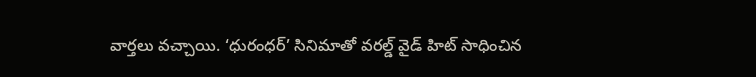వార్తలు వచ్చాయి. ‘ధురంధర్’ సినిమాతో వరల్డ్ వైడ్ హిట్ సాధించిన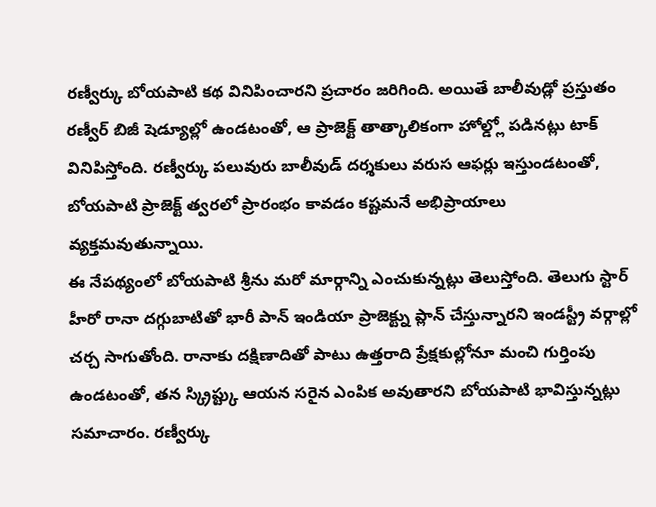రణ్వీర్కు బోయపాటి కథ వినిపించారని ప్రచారం జరిగింది. అయితే బాలీవుడ్లో ప్రస్తుతం రణ్వీర్ బిజీ షెడ్యూల్లో ఉండటంతో, ఆ ప్రాజెక్ట్ తాత్కాలికంగా హోల్డ్లో పడినట్లు టాక్ వినిపిస్తోంది. రణ్వీర్కు పలువురు బాలీవుడ్ దర్శకులు వరుస ఆఫర్లు ఇస్తుండటంతో, బోయపాటి ప్రాజెక్ట్ త్వరలో ప్రారంభం కావడం కష్టమనే అభిప్రాయాలు వ్యక్తమవుతున్నాయి.
ఈ నేపథ్యంలో బోయపాటి శ్రీను మరో మార్గాన్ని ఎంచుకున్నట్లు తెలుస్తోంది. తెలుగు స్టార్ హీరో రానా దగ్గుబాటితో భారీ పాన్ ఇండియా ప్రాజెక్ట్ను ప్లాన్ చేస్తున్నారని ఇండస్ట్రీ వర్గాల్లో చర్చ సాగుతోంది. రానాకు దక్షిణాదితో పాటు ఉత్తరాది ప్రేక్షకుల్లోనూ మంచి గుర్తింపు ఉండటంతో, తన స్క్రిప్ట్కు ఆయన సరైన ఎంపిక అవుతారని బోయపాటి భావిస్తున్నట్లు సమాచారం. రణ్వీర్కు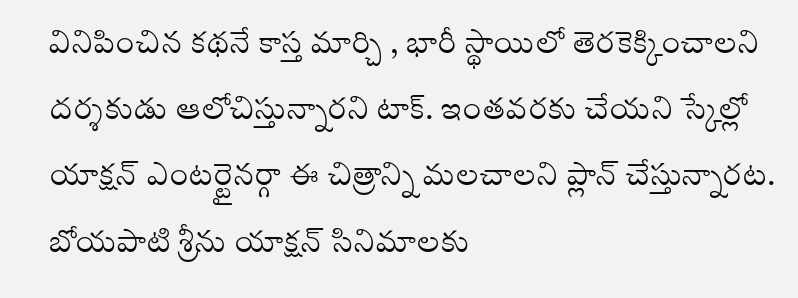వినిపించిన కథనే కాస్త మార్చి , భారీ స్థాయిలో తెరకెక్కించాలని దర్శకుడు ఆలోచిస్తున్నారని టాక్. ఇంతవరకు చేయని స్కేల్లో యాక్షన్ ఎంటర్టైనర్గా ఈ చిత్రాన్ని మలచాలని ప్లాన్ చేస్తున్నారట. బోయపాటి శ్రీను యాక్షన్ సినిమాలకు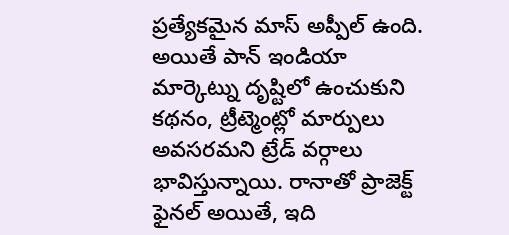ప్రత్యేకమైన మాస్ అప్పీల్ ఉంది. అయితే పాన్ ఇండియా మార్కెట్ను దృష్టిలో ఉంచుకుని కథనం, ట్రీట్మెంట్లో మార్పులు అవసరమని ట్రేడ్ వర్గాలు భావిస్తున్నాయి. రానాతో ప్రాజెక్ట్ ఫైనల్ అయితే, ఇది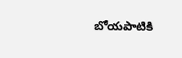బోయపాటికి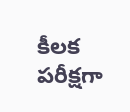కీలక పరీక్షగా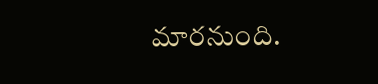మారనుంది.